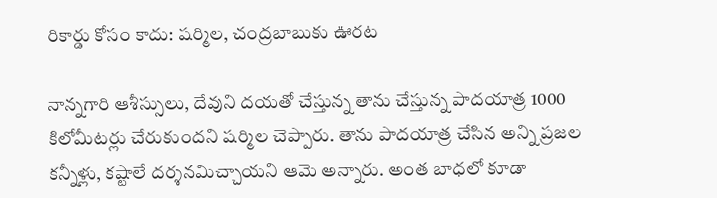రికార్డు కోసం కాదు: షర్మిల, చంద్రబాబుకు ఊరట

నాన్నగారి ఆశీస్సులు, దేవుని దయతో చేస్తున్న తాను చేస్తున్న పాదయాత్ర 1000 కిలోమీటర్లు చేరుకుందని షర్మిల చెప్పారు. తాను పాదయాత్ర చేసిన అన్ని ప్రజల కన్నీళ్లు, కష్టాలే దర్శనమిచ్చాయని ఆమె అన్నారు. అంత బాధలో కూడా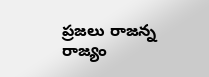ప్రజలు రాజన్న రాజ్యం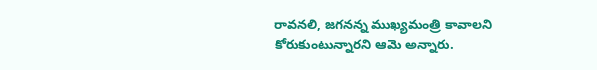రావనలి, జగనన్న ముఖ్యమంత్రి కావాలని కోరుకుంటున్నారని ఆమె అన్నారు.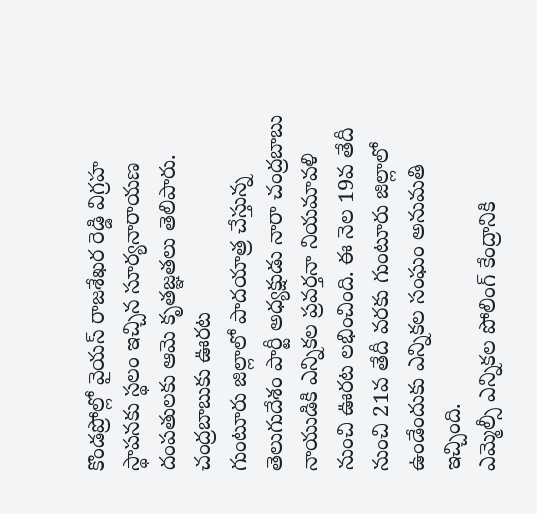కొండప్రోల్లో వైయస్ రాజశేఖర రెడ్డి విగ్రహ స్థాపనకు స్థలం ఇచ్చిన సూర్యనారాయణ దంపతులకు ఆమె కృతజ్ఞతలు తెలిపారు.
చంద్రబాబుకు ఊరట
గుంటూరు జిల్లాలో పాదయాత్ర చేస్తున్న తెలుగుదేశం పార్టీ అధ్యక్షుడు నారా చంద్రబాబు నాయుడికి ఎన్నికల ప్రవర్తనా నియమావళి నుంచి ఊరట లభించింది. ఈ నెల 19వ తేదీ నుంచి 21వ తేదీ వరకు గుంటూరు జిల్లాలో ఉండేందుకు ఎన్నికల సంఘం అనుమతి ఇచ్చింది.
ఎమ్మెల్సీ ఎన్నికల పోలింగ్ కేంద్రానికి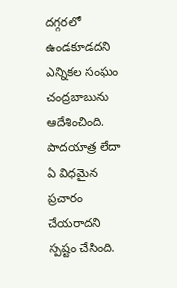దగ్గరలో ఉండకూడదని ఎన్నికల సంఘం చంద్రబాబును ఆదేశించింది. పాదయాత్ర లేదా ఏ విధమైన ప్రచారం చేయరాదని స్పష్టం చేసింది.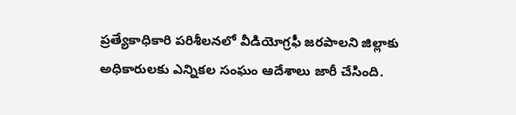ప్రత్యేకాధికారి పరిశీలనలో వీడియోగ్రఫీ జరపాలని జిల్లాకు అధికారులకు ఎన్నికల సంఘం ఆదేశాలు జారీ చేసింది.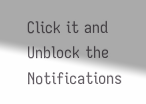Click it and Unblock the Notifications